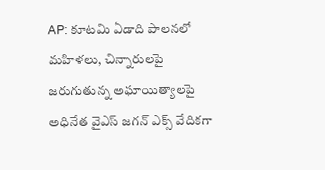AP: కూటమి ఏడాది పాలనలో మహిళలు, చిన్నారులపై జరుగుతున్న అఘాయిత్యాలపై
అధినేత వైఎస్ జగన్ ఎక్స్ వేదికగా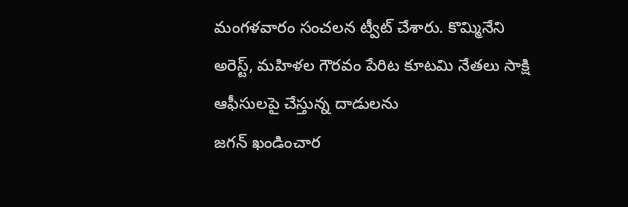మంగళవారం సంచలన ట్వీట్ చేశారు. కొమ్మినేని అరెస్ట్, మహిళల గౌరవం పేరిట కూటమి నేతలు సాక్షి ఆఫీసులపై చేస్తున్న దాడులను
జగన్ ఖండించార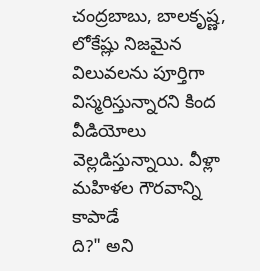చంద్రబాబు, బాలకృష్ణ, లోకేష్లు నిజమైన విలువలను పూర్తిగా విస్మరిస్తున్నారని కింద వీడియోలు వెల్లడిస్తున్నాయి. వీళ్లా మహిళల గౌరవాన్ని కాపాడే
ది?" అని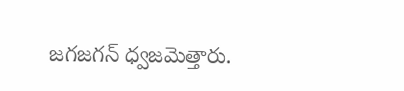జగజగన్ ధ్వజమెత్తారు.